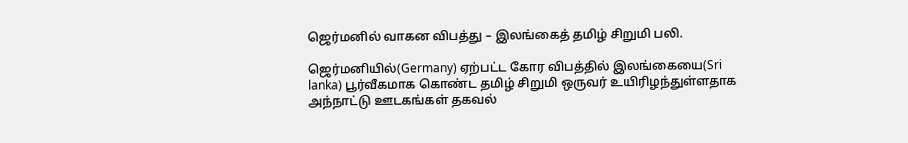ஜெர்மனில் வாகன விபத்து – இலங்கைத் தமிழ் சிறுமி பலி.

ஜெர்மனியில்(Germany) ஏற்பட்ட கோர விபத்தில் இலங்கையை(Sri lanka) பூர்வீகமாக கொண்ட தமிழ் சிறுமி ஒருவர் உயிரிழந்துள்ளதாக அந்நாட்டு ஊடகங்கள் தகவல்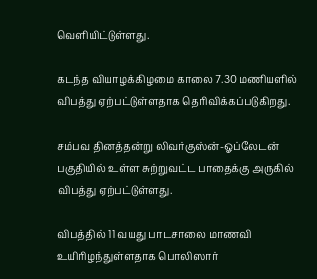வெளியிட்டுள்ளது.

கடந்த வியாழக்கிழமை காலை 7.30 மணியளில் விபத்து ஏற்பட்டுள்ளதாக தெரிவிக்கப்படுகிறது.

சம்பவ தினத்தன்று லிவர்குஸ்ன்-ஓப்லேடன் பகுதியில் உள்ள சுற்றுவட்ட பாதைக்கு அருகில் விபத்து ஏற்பட்டுள்ளது.

விபத்தில் 11 வயது பாடசாலை மாணவி உயிரிழந்துள்ளதாக பொலிஸார்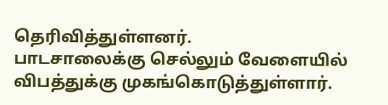தெரிவித்துள்ளனர்.
பாடசாலைக்கு செல்லும் வேளையில் விபத்துக்கு முகங்கொடுத்துள்ளார்.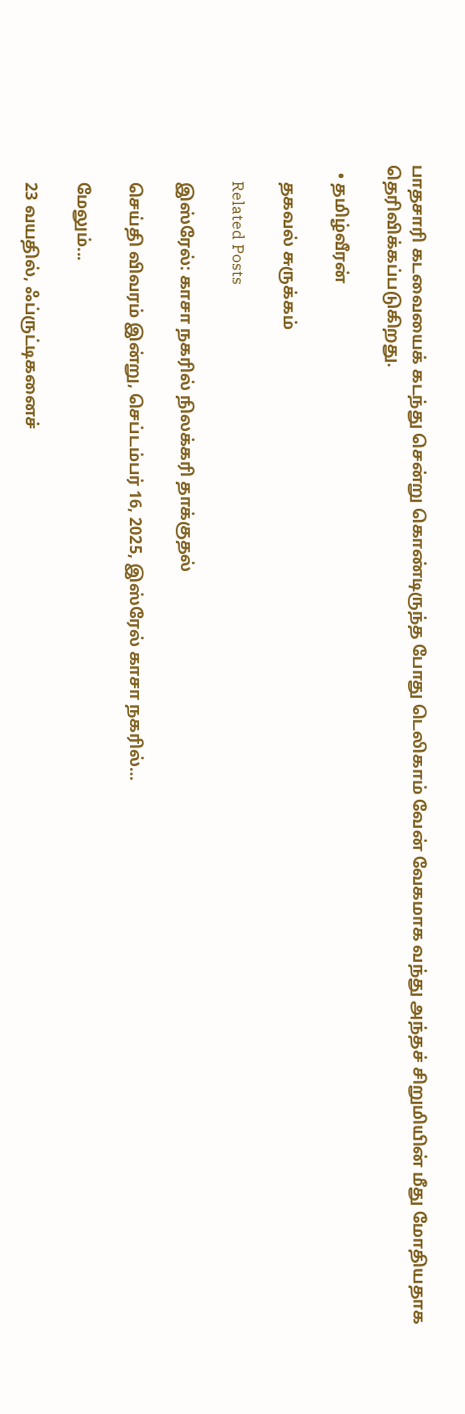பாதசாரி கடவையைக் கடந்து சென்று கொண்டிருந்த போது டெலிகாம் வேன் வேகமாக வந்து அந்தச் சிறுமியின் மீது மோதியதாக தெரிவிக்கப்படுகிறது.

  • தமிழ்வீரன்

    தகவல் சுருக்கம்

    Related Posts

    இஸ்ரேல்: காசா நகரில் நிலக்கரி தாக்குதல்

    செய்தி விவரம் இன்று, செப்டம்பர் 16, 2025, இஸ்ரேல் காசா நகரில்…

    மேலும்...

    23 வயதில், ஃப்ருட்டிகனைச்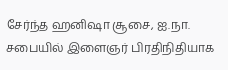சேர்ந்த ஹனிஷா சூசை, ஐ.நா. சபையில் இளைஞர் பிரதிநிதியாக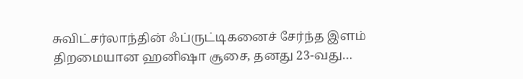சுவிட்சர்லாந்தின் ஃப்ருட்டிகனைச் சேர்ந்த இளம் திறமையான ஹனிஷா சூசை, தனது 23-வது…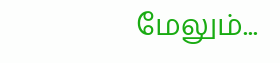மேலும்...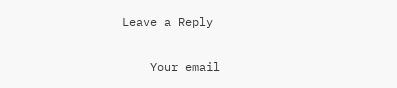Leave a Reply

    Your email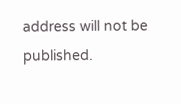address will not be published.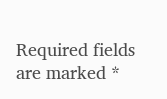Required fields are marked *